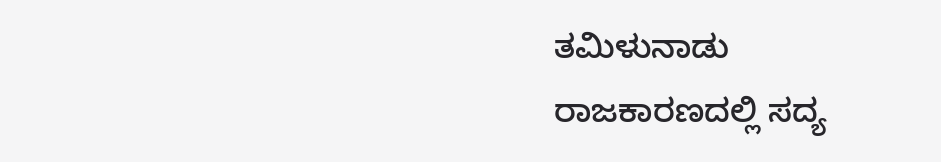ತಮಿಳುನಾಡು ರಾಜಕಾರಣದಲ್ಲಿ ಸದ್ಯ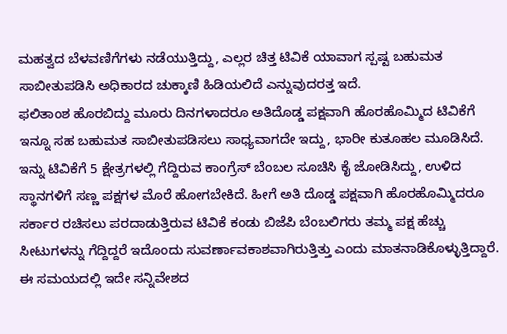ಮಹತ್ವದ ಬೆಳವಣಿಗೆಗಳು ನಡೆಯುತ್ತಿದ್ದು, ಎಲ್ಲರ ಚಿತ್ತ ಟಿವಿಕೆ ಯಾವಾಗ ಸ್ಪಷ್ಟ ಬಹುಮತ ಸಾಬೀತುಪಡಿಸಿ ಅಧಿಕಾರದ ಚುಕ್ಕಾಣಿ ಹಿಡಿಯಲಿದೆ ಎನ್ನುವುದರತ್ತ ಇದೆ.
ಫಲಿತಾಂಶ ಹೊರಬಿದ್ದು ಮೂರು ದಿನಗಳಾದರೂ ಅತಿದೊಡ್ಡ ಪಕ್ಷವಾಗಿ ಹೊರಹೊಮ್ಮಿದ ಟಿವಿಕೆಗೆ ಇನ್ನೂ ಸಹ ಬಹುಮತ ಸಾಬೀತುಪಡಿಸಲು ಸಾಧ್ಯವಾಗದೇ ಇದ್ದು, ಭಾರೀ ಕುತೂಹಲ ಮೂಡಿಸಿದೆ.
ಇನ್ನು ಟಿವಿಕೆಗೆ 5 ಕ್ಷೇತ್ರಗಳಲ್ಲಿ ಗೆದ್ದಿರುವ ಕಾಂಗ್ರೆಸ್ ಬೆಂಬಲ ಸೂಚಿಸಿ ಕೈ ಜೋಡಿಸಿದ್ದು, ಉಳಿದ ಸ್ಥಾನಗಳಿಗೆ ಸಣ್ಣ ಪಕ್ಷಗಳ ಮೊರೆ ಹೋಗಬೇಕಿದೆ. ಹೀಗೆ ಅತಿ ದೊಡ್ಡ ಪಕ್ಷವಾಗಿ ಹೊರಹೊಮ್ಮಿದರೂ ಸರ್ಕಾರ ರಚಿಸಲು ಪರದಾಡುತ್ತಿರುವ ಟಿವಿಕೆ ಕಂಡು ಬಿಜೆಪಿ ಬೆಂಬಲಿಗರು ತಮ್ಮ ಪಕ್ಷ ಹೆಚ್ಚು ಸೀಟುಗಳನ್ನು ಗೆದ್ದಿದ್ದರೆ ಇದೊಂದು ಸುವರ್ಣಾವಕಾಶವಾಗಿರುತ್ತಿತ್ತು ಎಂದು ಮಾತನಾಡಿಕೊಳ್ಳುತ್ತಿದ್ದಾರೆ.
ಈ ಸಮಯದಲ್ಲಿ ಇದೇ ಸನ್ನಿವೇಶದ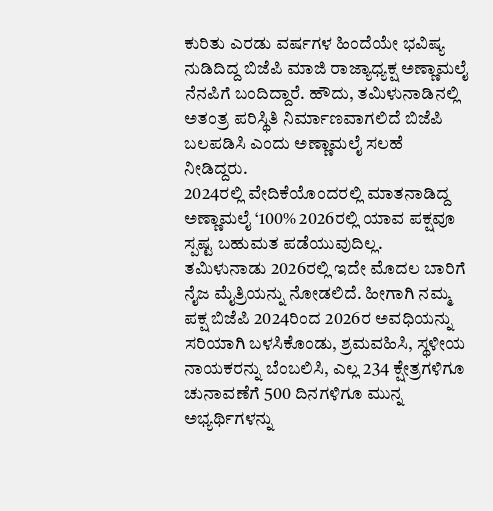ಕುರಿತು ಎರಡು ವರ್ಷಗಳ ಹಿಂದೆಯೇ ಭವಿಷ್ಯ ನುಡಿದಿದ್ದ ಬಿಜೆಪಿ ಮಾಜಿ ರಾಜ್ಯಾಧ್ಯಕ್ಷ ಅಣ್ಣಾಮಲೈ ನೆನಪಿಗೆ ಬಂದಿದ್ದಾರೆ. ಹೌದು, ತಮಿಳುನಾಡಿನಲ್ಲಿ ಅತಂತ್ರ ಪರಿಸ್ಥಿತಿ ನಿರ್ಮಾಣವಾಗಲಿದೆ ಬಿಜೆಪಿ ಬಲಪಡಿಸಿ ಎಂದು ಅಣ್ಣಾಮಲೈ ಸಲಹೆ ನೀಡಿದ್ದರು.
2024ರಲ್ಲಿ ವೇದಿಕೆಯೊಂದರಲ್ಲಿ ಮಾತನಾಡಿದ್ದ ಅಣ್ಣಾಮಲೈ ‘100% 2026ರಲ್ಲಿ ಯಾವ ಪಕ್ಷವೂ ಸ್ಪಷ್ಟ ಬಹುಮತ ಪಡೆಯುವುದಿಲ್ಲ. ತಮಿಳುನಾಡು 2026ರಲ್ಲಿ ಇದೇ ಮೊದಲ ಬಾರಿಗೆ ನೈಜ ಮೈತ್ರಿಯನ್ನು ನೋಡಲಿದೆ. ಹೀಗಾಗಿ ನಮ್ಮ ಪಕ್ಷ ಬಿಜೆಪಿ 2024ರಿಂದ 2026ರ ಅವಧಿಯನ್ನು ಸರಿಯಾಗಿ ಬಳಸಿಕೊಂಡು, ಶ್ರಮವಹಿಸಿ, ಸ್ಥಳೀಯ ನಾಯಕರನ್ನು ಬೆಂಬಲಿಸಿ, ಎಲ್ಲ 234 ಕ್ಷೇತ್ರಗಳಿಗೂ ಚುನಾವಣೆಗೆ 500 ದಿನಗಳಿಗೂ ಮುನ್ನ ಅಭ್ಯರ್ಥಿಗಳನ್ನು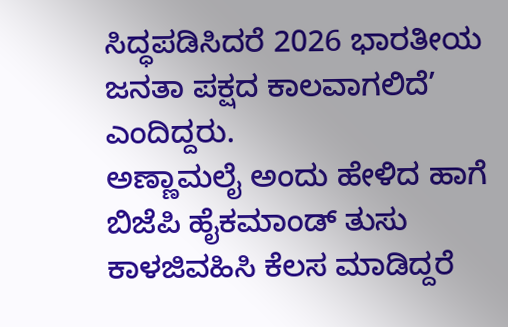ಸಿದ್ಧಪಡಿಸಿದರೆ 2026 ಭಾರತೀಯ ಜನತಾ ಪಕ್ಷದ ಕಾಲವಾಗಲಿದೆ’ ಎಂದಿದ್ದರು.
ಅಣ್ಣಾಮಲೈ ಅಂದು ಹೇಳಿದ ಹಾಗೆ ಬಿಜೆಪಿ ಹೈಕಮಾಂಡ್ ತುಸು ಕಾಳಜಿವಹಿಸಿ ಕೆಲಸ ಮಾಡಿದ್ದರೆ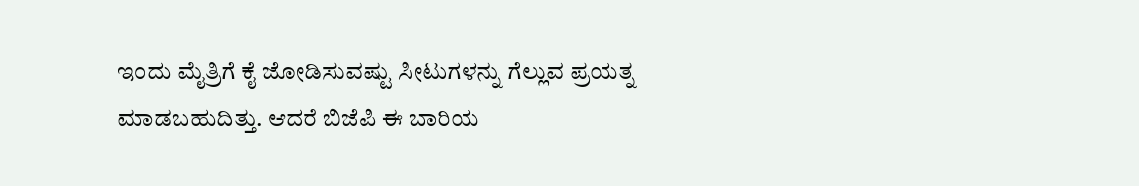ಇಂದು ಮೈತ್ರಿಗೆ ಕೈ ಜೋಡಿಸುವಷ್ಟು ಸೀಟುಗಳನ್ನು ಗೆಲ್ಲುವ ಪ್ರಯತ್ನ ಮಾಡಬಹುದಿತ್ತು. ಆದರೆ ಬಿಜೆಪಿ ಈ ಬಾರಿಯ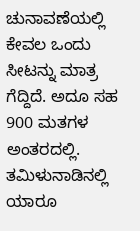ಚುನಾವಣೆಯಲ್ಲಿ ಕೇವಲ ಒಂದು ಸೀಟನ್ನು ಮಾತ್ರ ಗೆದ್ದಿದೆ. ಅದೂ ಸಹ 900 ಮತಗಳ ಅಂತರದಲ್ಲಿ.
ತಮಿಳುನಾಡಿನಲ್ಲಿ ಯಾರೂ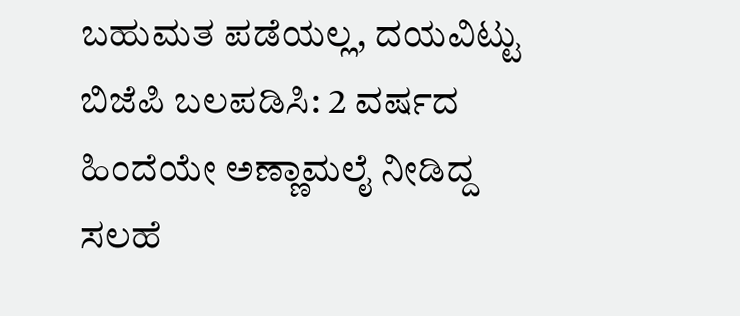ಬಹುಮತ ಪಡೆಯಲ್ಲ, ದಯವಿಟ್ಟು ಬಿಜೆಪಿ ಬಲಪಡಿಸಿ: 2 ವರ್ಷದ ಹಿಂದೆಯೇ ಅಣ್ಣಾಮಲೈ ನೀಡಿದ್ದ ಸಲಹೆ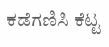ಕಡೆಗಣಿಸಿ ಕೆಟ್ಟ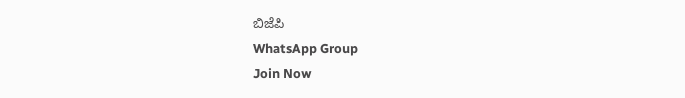ಬಿಜೆಪಿ
WhatsApp Group
Join Now